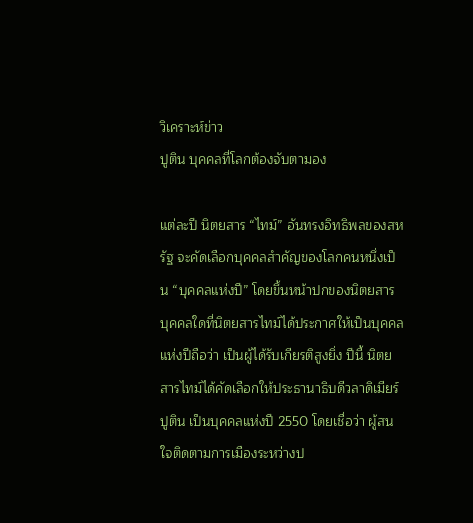วิเคราะห์ข่าว
ปูติน บุคคลที่โลกต้องจับตามอง

แต่ละปี นิตยสาร “ไทม์” อันทรงอิทธิพลของสหรัฐ จะคัดเลือกบุคคลสำคัญของโลกคนหนึ่งเป็น “บุคคลแห่งปี” โดยขึ้นหน้าปกของนิตยสาร บุคคลใดที่นิตยสารไทม์ได้ประกาศให้เป็นบุคคลแห่งปีถือว่า เป็นผู้ได้รับเกียรติสูงยิ่ง ปีนี้ นิตยสารไทม์ได้คัดเลือกให้ประธานาธิบดีวลาดิเมียร์ ปูติน เป็นบุคคลแห่งปี 2550 โดยเชื่อว่า ผู้สนใจติดตามการเมืองระหว่างป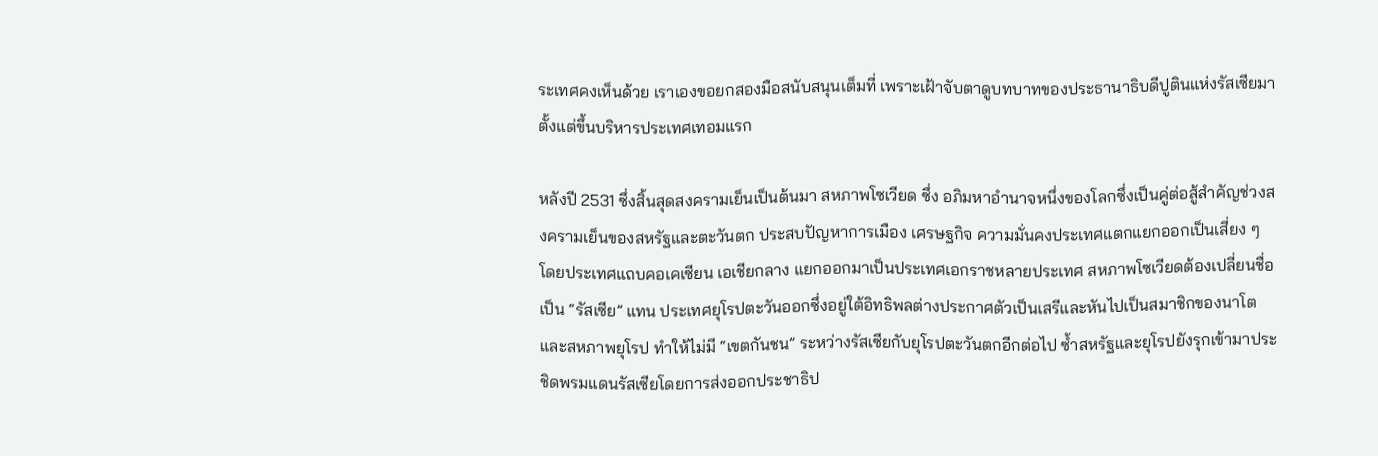ระเทศคงเห็นด้วย เราเองขอยกสองมือสนับสนุนเต็มที่ เพราะเฝ้าจับตาดูบทบาทของประธานาธิบดีปูตินแห่งรัสเซียมาตั้งแต่ขึ้นบริหารประเทศเทอมแรก

หลังปี 2531 ซึ่งสิ้นสุดสงครามเย็นเป็นต้นมา สหภาพโซเวียด ซึ่ง อภิมหาอำนาจหนึ่งของโลกซึ่งเป็นคู่ต่อสู้สำคัญช่วงสงครามเย็นของสหรัฐและตะวันตก ประสบปัญหาการเมือง เศรษฐกิจ ความมั่นคงประเทศแตกแยกออกเป็นเสี่ยง ๆ โดยประเทศแถบคอเคเซียน เอเชียกลาง แยกออกมาเป็นประเทศเอกราชหลายประเทศ สหภาพโซเวียดต้องเปลี่ยนชื่อเป็น “รัสเซีย” แทน ประเทศยุโรปตะวันออกซึ่งอยู่ใต้อิทธิพลต่างประกาศตัวเป็นเสรีและหันไปเป็นสมาชิกของนาโตและสหภาพยุโรป ทำให้ไม่มี “เขตกันชน” ระหว่างรัสเซียกับยุโรปตะวันตกอีกต่อไป ซ้ำสหรัฐและยุโรปยังรุกเข้ามาประชิดพรมแดนรัสเซียโดยการส่งออกประชาธิป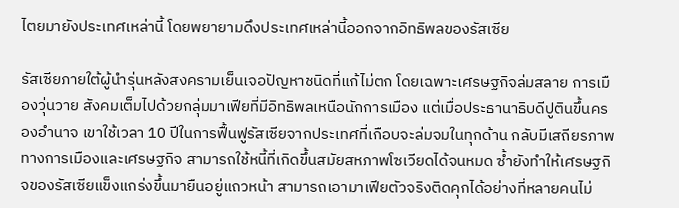ไตยมายังประเทศเหล่านี้ โดยพยายามดึงประเทศเหล่านี้ออกจากอิทธิพลของรัสเซีย

รัสเซียภายใต้ผู้นำรุ่นหลังสงครามเย็นเจอปัญหาชนิดที่แก้ไม่ตก โดยเฉพาะเศรษฐกิจล่มสลาย การเมืองวุ่นวาย สังคมเต็มไปด้วยกลุ่มมาเฟียที่มีอิทธิพลเหนือนักการเมือง แต่เมื่อประธานาธิบดีปูตินขึ้นครองอำนาจ เขาใช้เวลา 10 ปีในการฟื้นฟูรัสเซียจากประเทศที่เกือบจะล่มจมในทุกด้าน กลับมีเสถียรภาพทางการเมืองและเศรษฐกิจ สามารถใช้หนี้ที่เกิดขึ้นสมัยสหภาพโซเวียดได้จนหมด ซ้ำยังทำให้เศรษฐกิจของรัสเซียแข็งแกร่งขึ้นมายืนอยู่แถวหน้า สามารถเอามาเฟียตัวจริงติดคุกได้อย่างที่หลายคนไม่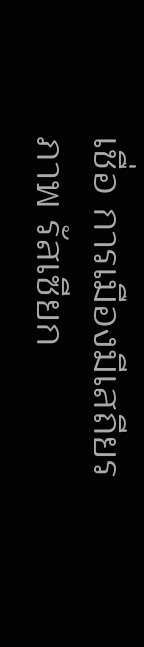เชื่อ การเมืองมีเสถียรภาพ รัสเซียก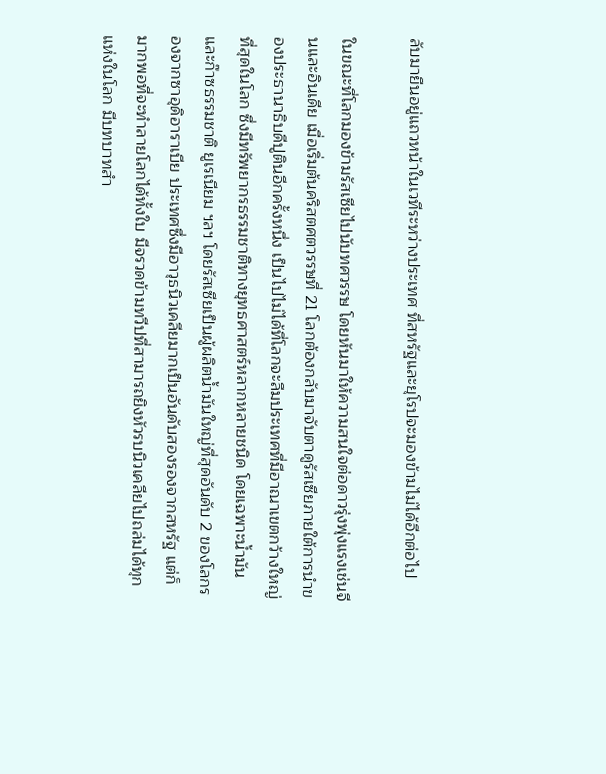ลับมายืนอยู่แถวหน้าในเวทีระหว่างประเทศ ที่สหรัฐและยุโรปจะมองข้ามไม่ได้อีกต่อไป

ในขณะที่โลกมองข้ามรัสเซียไปนับทศวรรษ โดยหันมาให้ความสนใจต่อดาวรุ่งพุ่งแรงเช่นจีนและอินเดีย เมื่อเริ่มต้นคริสตศตวรรษที่ 21 โลกต้องกลับมาจับตาดูรัสเซียภายใต้การนำของประธานาธิบดีปูตินอีกครั้งหนึ่ง เป็นไปไม่ได้ที่โลกจะลืมประเทศที่มีอาณาเขตกว้างใหญ่ที่สุดในโลก ซึ่งมีทรัพยากรธรรมชาติทางยุทธศาสตร์หลากหลายชนิด โดยเฉพาะน้ำมันและก๊าซธรรมชาติ ยูเรเนียม ฯลฯ โดยรัสเซียเป็นผู้ผลิตน้ำมันใหญ่ที่สุดอันดับ 2 ของโลกรองจากซาอุดิอาราเบีย ประเทศซึ่งมีอาวุธนิวเคลียมากเป็นอันดับสองรองจากสหรัฐ แต่ก็มากพอที่จะทำลายโลกได้ทั้งใบ มีจรวดข้ามทวีปที่สามารถยิงหัวรบนิวเคลียไปถล่มได้ทุกแห่งในโลก มีบทบาทสำ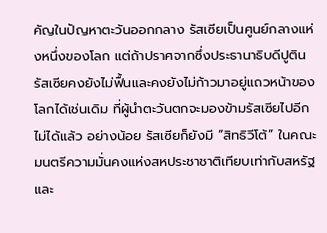คัญในปัญหาตะวันออกกลาง รัสเซียเป็นศูนย์กลางแห่งหนึ่งของโลก แต่ถ้าปราศจากซึ่งประธานาธิบดีปูติน รัสเซียคงยังไม่ฟื้นและคงยังไม่ก้าวมาอยู่แถวหน้าของโลกได้เช่นเดิม ที่ผู้นำตะวันตกจะมองข้ามรัสเซียไปอีกไม่ได้แล้ว อย่างน้อย รัสเซียก็ยังมี “สิทธิวีโต้” ในคณะมนตรีความมั่นคงแห่งสหประชาชาติเทียบเท่ากับสหรัฐและ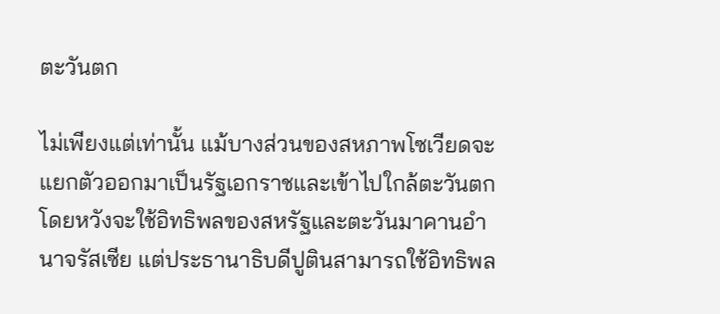ตะวันตก

ไม่เพียงแต่เท่านั้น แม้บางส่วนของสหภาพโซเวียดจะแยกตัวออกมาเป็นรัฐเอกราชและเข้าไปใกล้ตะวันตกโดยหวังจะใช้อิทธิพลของสหรัฐและตะวันมาคานอำนาจรัสเซีย แต่ประธานาธิบดีปูตินสามารถใช้อิทธิพล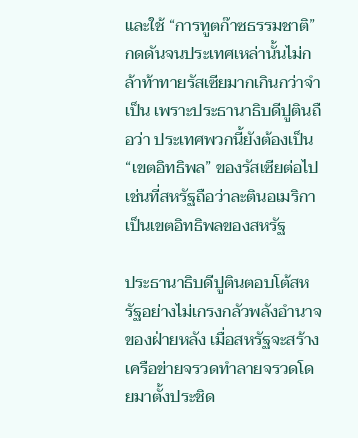และใช้ “การทูตก๊าซธรรมชาติ” กดดันจนประเทศเหล่านั้นไม่กล้าท้าทายรัสเซียมากเกินกว่าจำเป็น เพราะประธานาธิบดีปูตินถือว่า ประเทศพวกนี้ยังต้องเป็น “เขตอิทธิพล” ของรัสเซียต่อไป เช่นที่สหรัฐถือว่าละตินอเมริกาเป็นเขตอิทธิพลของสหรัฐ

ประธานาธิบดีปูตินตอบโต้สหรัฐอย่างไม่เกรงกลัวพลังอำนาจของฝ่ายหลัง เมื่อสหรัฐจะสร้างเครือข่ายจรวดทำลายจรวดโดยมาตั้งประชิด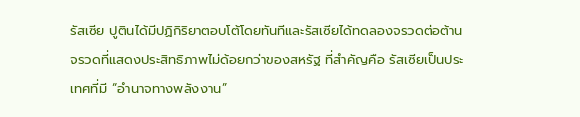รัสเซีย ปูตินได้มีปฏิกิริยาตอบโต้โดยทันทีและรัสเซียได้ทดลองจรวดต่อต้านจรวดที่แสดงประสิทธิภาพไม่ด้อยกว่าของสหรัฐ ที่สำคัญคือ รัสเซียเป็นประเทศที่มี “อำนาจทางพลังงาน”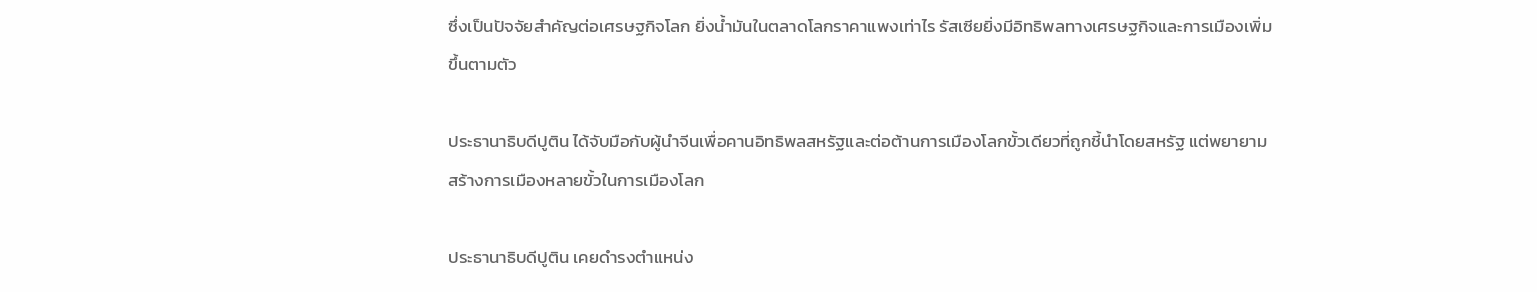ซึ่งเป็นปัจจัยสำคัญต่อเศรษฐกิจโลก ยิ่งน้ำมันในตลาดโลกราคาแพงเท่าไร รัสเซียยิ่งมีอิทธิพลทางเศรษฐกิจและการเมืองเพิ่มขึ้นตามตัว

ประธานาธิบดีปูติน ได้จับมือกับผู้นำจีนเพื่อคานอิทธิพลสหรัฐและต่อต้านการเมืองโลกขั้วเดียวที่ถูกชี้นำโดยสหรัฐ แต่พยายามสร้างการเมืองหลายขั้วในการเมืองโลก

ประธานาธิบดีปูติน เคยดำรงตำแหน่ง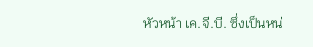หัวหน้า เค.จี.บี. ซึ่งเป็นหน่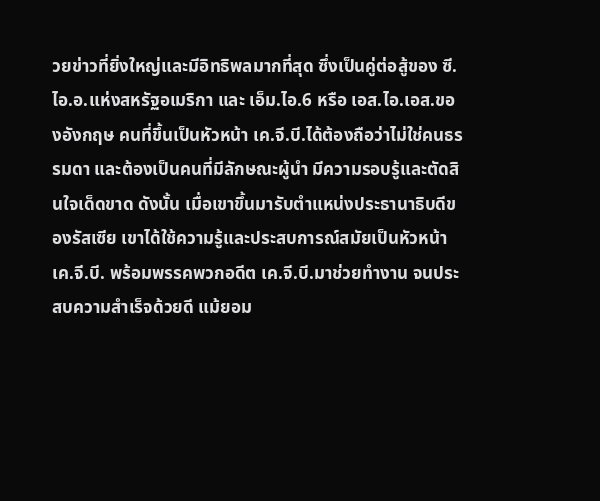วยข่าวที่ยิ่งใหญ่และมีอิทธิพลมากที่สุด ซึ่งเป็นคู่ต่อสู้ของ ซี.ไอ.อ.แห่งสหรัฐอเมริกา และ เอ็ม.ไอ.6 หรือ เอส.ไอ.เอส.ของอังกฤษ คนที่ขึ้นเป็นหัวหน้า เค.จี.บี.ได้ต้องถือว่าไม่ใช่คนธรรมดา และต้องเป็นคนที่มีลักษณะผู้นำ มีความรอบรู้และตัดสินใจเด็ดขาด ดังนั้น เมื่อเขาขึ้นมารับตำแหน่งประธานาธิบดีของรัสเซีย เขาได้ใช้ความรู้และประสบการณ์สมัยเป็นหัวหน้า เค.จี.บี. พร้อมพรรคพวกอดีต เค.จี.บี.มาช่วยทำงาน จนประสบความสำเร็จด้วยดี แม้ยอม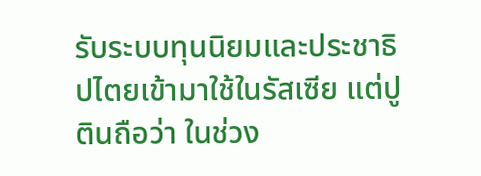รับระบบทุนนิยมและประชาธิปไตยเข้ามาใช้ในรัสเซีย แต่ปูตินถือว่า ในช่วง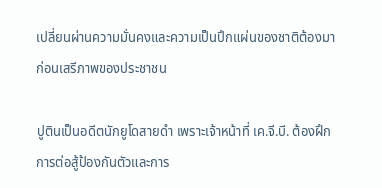เปลี่ยนผ่านความมั่นคงและความเป็นปึกแผ่นของชาติต้องมาก่อนเสรีภาพของประชาชน

ปูตินเป็นอดีตนักยูโดสายดำ เพราะเจ้าหน้าที่ เค.จี.บี. ต้องฝึกการต่อสู้ป้องกันตัวและการ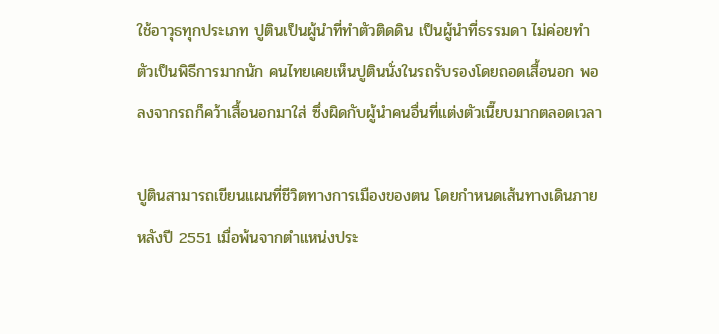ใช้อาวุธทุกประเภท ปูตินเป็นผู้นำที่ทำตัวติดดิน เป็นผู้นำที่ธรรมดา ไม่ค่อยทำตัวเป็นพิธีการมากนัก คนไทยเคยเห็นปูตินนั่งในรถรับรองโดยถอดเสื้อนอก พอลงจากรถก็คว้าเสื้อนอกมาใส่ ซึ่งผิดกับผู้นำคนอื่นที่แต่งตัวเนี๊ยบมากตลอดเวลา

ปูตินสามารถเขียนแผนที่ชีวิตทางการเมืองของตน โดยกำหนดเส้นทางเดินภายหลังปี 2551 เมื่อพ้นจากตำแหน่งประ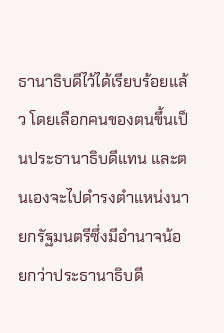ธานาธิบดีไว้ได้เรียบร้อยแล้ว โดยเลือกคนของตนขึ้นเป็นประธานาธิบดีแทน และตนเองจะไปดำรงตำแหน่งนายกรัฐมนตรีซึ่งมีอำนาจน้อยกว่าประธานาธิบดี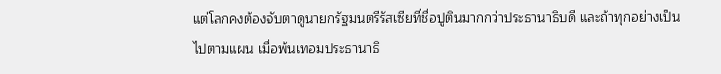แต่โลกคงต้องจับตาดูนายกรัฐมนตรีรัสเซียที่ชื่อปูตินมากกว่าประธานาธิบดี และถ้าทุกอย่างเป็นไปตามแผน เมื่อพ้นเทอมประธานาธิ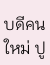บดีคนใหม่ ปู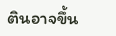ตินอาจขึ้น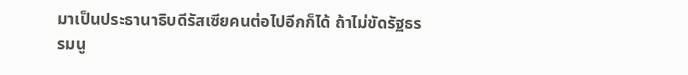มาเป็นประธานาธิบดีรัสเซียคนต่อไปอีกก็ได้ ถ้าไม่ขัดรัฐธรรมนู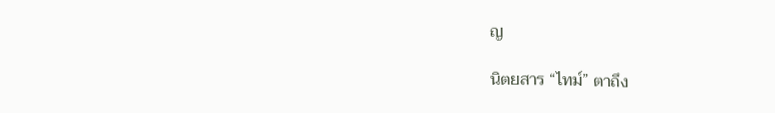ญ

นิตยสาร “ไทม์” ตาถึง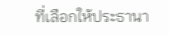ที่เลือกให้ประธานา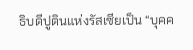ธิบดีปูตินแห่งรัสเซียเป็น “บุคค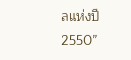ลแห่งปี 2550”